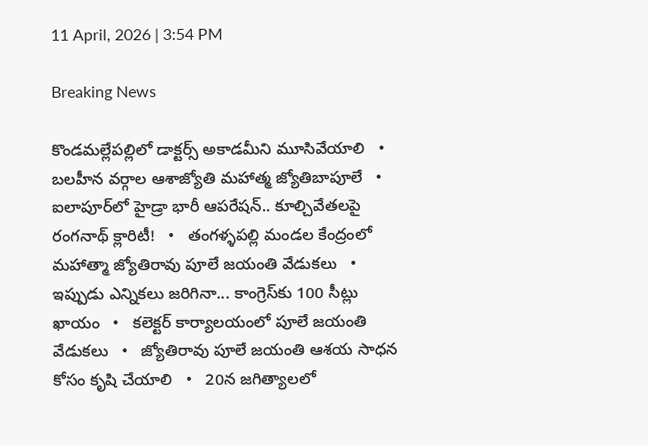11 April, 2026 | 3:54 PM

Breaking News

కొండమల్లేపల్లిలో డాక్టర్స్ అకాడమీని మూసివేయాలి   •   బలహీన వర్గాల ఆశాజ్యోతి మహాత్మ జ్యోతిబాపూలే   •   ఐలాపూర్‌లో హైడ్రా భారీ ఆపరేషన్.. కూల్చివేతలపై రంగనాథ్ క్లారిటీ!   •   తంగళ్ళపల్లి మండల కేంద్రంలో మహాత్మా జ్యోతిరావు పూలే జయంతి వేడుకలు   •   ఇప్పుడు ఎన్నికలు జరిగినా... కాంగ్రెస్‌కు 100 సీట్లు ఖాయం   •   కలెక్టర్ కార్యాలయంలో పూలే జయంతి వేడుకలు   •   జ్యోతిరావు పూలే జయంతి ఆశయ సాధన కోసం కృషి చేయాలి   •   20న జగిత్యాలలో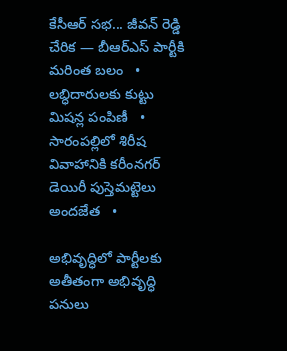కేసీఆర్ సభ... జీవన్ రెడ్డి చేరిక — బీఆర్ఎస్ పార్టీకి మరింత బలం   •   లబ్ధిదారులకు కుట్టు మిషన్ల పంపిణీ   •   సారంపల్లిలో శిరీష వివాహానికి కరీంనగర్ డెయిరీ పుస్తెమట్టెలు అందజేత   •

అభివృద్ధిలో పార్టీలకు అతీతంగా అభివృద్ధి పనులు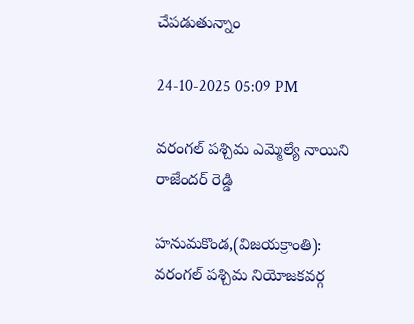చేపడుతున్నాం

24-10-2025 05:09 PM

వరంగల్ పశ్చిమ ఎమ్మెల్యే నాయిని రాజేందర్ రెడ్డి

హనుమకొండ,(విజయక్రాంతి): వరంగల్ పశ్చిమ నియోజకవర్గ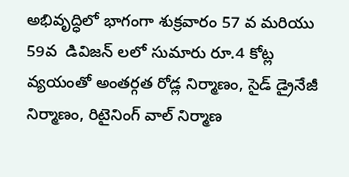అభివృద్ధిలో భాగంగా శుక్రవారం 57 వ మరియు 59వ  డివిజన్ లలో సుమారు రూ.4 కోట్ల వ్యయంతో అంతర్గత రోడ్ల నిర్మాణం, సైడ్ డ్రైనేజీ నిర్మాణం, రిటైనింగ్ వాల్ నిర్మాణ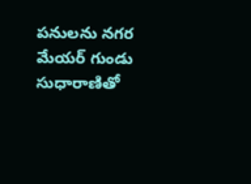పనులను నగర మేయర్ గుండు సుధారాణితో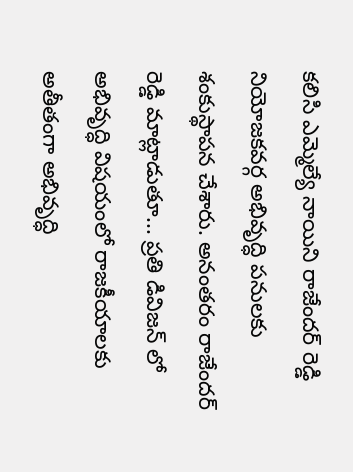కలిసి ఎమ్మెల్యే నాయిని రాజేందర్ రెడ్డి నియోజకవర్గ అభివృద్ధి పనులకు శంకుస్థాపన చేశారు. అనంతరం రాజేందర్ రెడ్డి మాట్లాడుతూ... ప్రతి డివిజన్ లో  అభివృద్ధి విషయంలో రాజకీయాలకు అతీతంగా అభివృద్ధి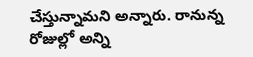చేస్తున్నామని అన్నారు. రానున్న  రోజుల్లో అన్ని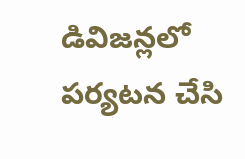డివిజన్లలో  పర్యటన చేసి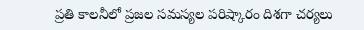ప్రతి కాలనీలో ప్రజల సమస్యల పరిష్కారం దిశగా చర్యలు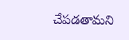చేపడతామని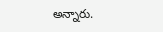అన్నారు.